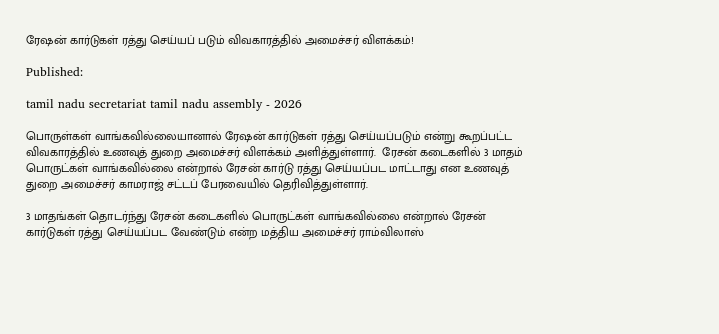ரேஷன் கார்டுகள் ரத்து செய்யப் படும் விவகாரத்தில் அமைச்சர் விளக்கம்!

Published:

tamil nadu secretariat tamil nadu assembly - 2026

பொருள்கள் வாங்கவில்லையானால் ரேஷன் கார்டுகள் ரத்து செய்யப்படும் என்று கூறப்பட்ட விவகாரத்தில் உணவுத் துறை அமைச்சர் விளக்கம் அளித்துள்ளார்.  ரேசன் கடைகளில் 3 மாதம் பொருட்கள் வாங்கவில்லை என்றால் ரேசன் கார்டு ரத்து செய்யப்பட மாட்டாது என உணவுத் துறை அமைச்சர் காமராஜ் சட்டப் பேரவையில் தெரிவித்துள்ளார்.

3 மாதங்கள் தொடர்ந்து ரேசன் கடைகளில் பொருட்கள் வாங்கவில்லை என்றால் ரேசன் கார்டுகள் ரத்து செய்யப்பட வேண்டும் என்ற மத்திய அமைச்சர் ராம்விலாஸ்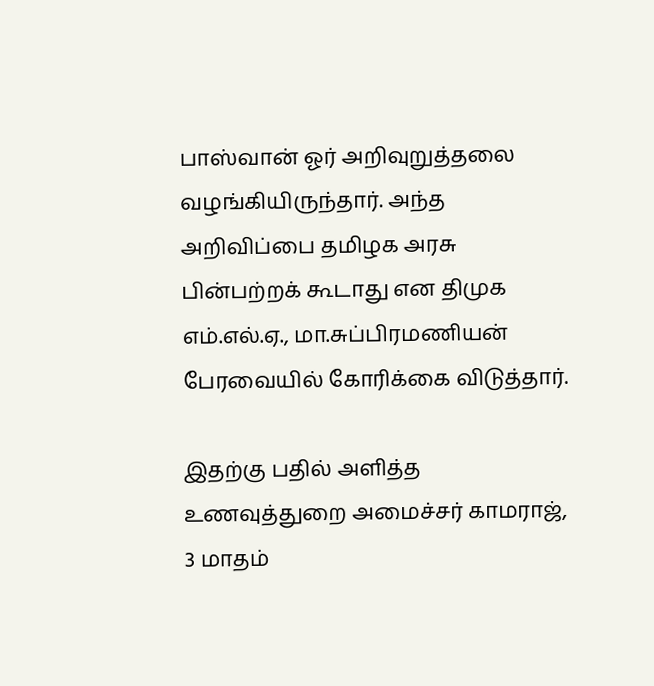பாஸ்வான் ஓர் அறிவுறுத்தலை வழங்கியிருந்தார். அந்த அறிவிப்பை தமிழக அரசு பின்பற்றக் கூடாது என திமுக எம்.எல்.ஏ., மா.சுப்பிரமணியன் பேரவையில் கோரிக்கை விடுத்தார்.

இதற்கு பதில் அளித்த உணவுத்துறை அமைச்சர் காமராஜ், 3 மாதம்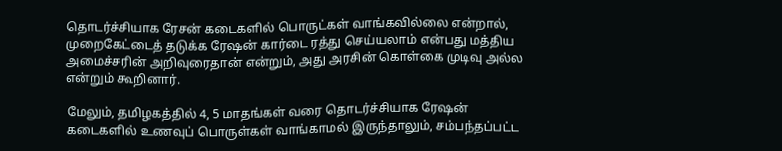தொடர்ச்சியாக ரேசன் கடைகளில் பொருட்கள் வாங்கவில்லை என்றால், முறைகேட்டைத் தடுக்க ரேஷன் கார்டை ரத்து செய்யலாம் என்பது மத்திய அமைச்சரின் அறிவுரைதான் என்றும், அது அரசின் கொள்கை முடிவு அல்ல என்றும் கூறினார்.

மேலும், தமிழகத்தில் 4, 5 மாதங்கள் வரை தொடர்ச்சியாக ரேஷன் கடைகளில் உணவுப் பொருள்கள் வாங்காமல் இருந்தாலும், சம்பந்தப்பட்ட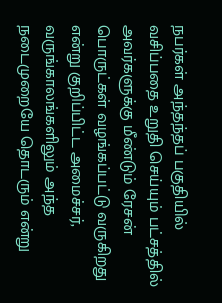நபர்கள் அந்தந்தப் பகுதியில் வசிப்பதை உறுதி செய்யும் பட்சத்தில் அவர்களுக்கு மீண்டும் ரேசன் பொருட்கள் வழங்கப்பட்டு வருகிறது என்று குறிப்பிட்ட அமைச்சர், வருங்காலங்களிலும் அந்த நடைமுறையே தொடரும் என்று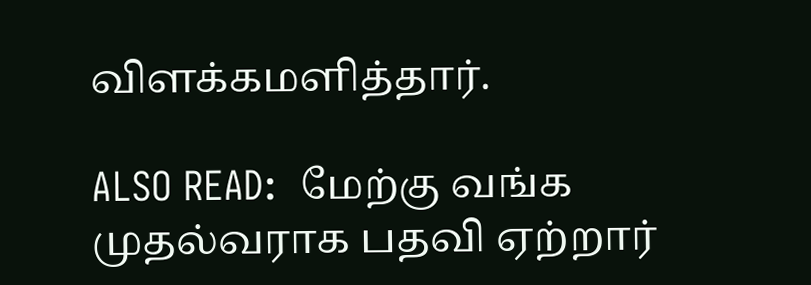விளக்கமளித்தார்.

ALSO READ:  மேற்கு வங்க முதல்வராக பதவி ஏற்றார்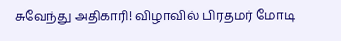சுவேந்து அதிகாரி! விழாவில் பிரதமர் மோடி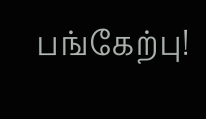பங்கேற்பு!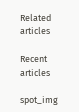Related articles

Recent articles

spot_img